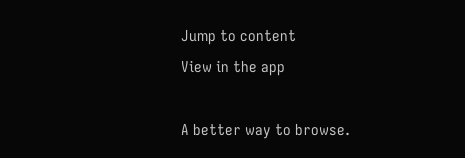Jump to content
View in the app

A better way to browse.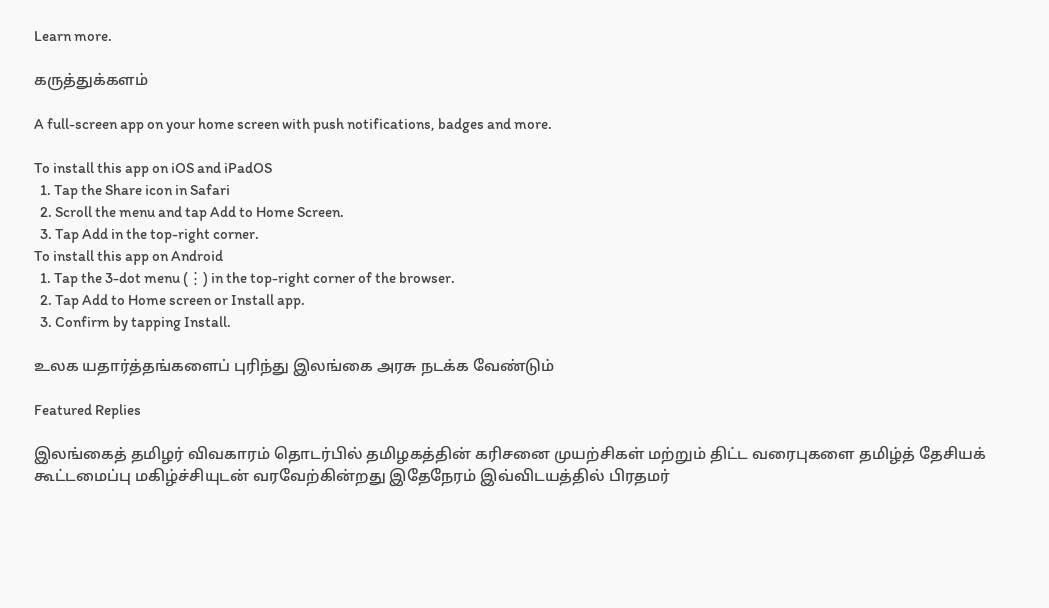Learn more.

கருத்துக்களம்

A full-screen app on your home screen with push notifications, badges and more.

To install this app on iOS and iPadOS
  1. Tap the Share icon in Safari
  2. Scroll the menu and tap Add to Home Screen.
  3. Tap Add in the top-right corner.
To install this app on Android
  1. Tap the 3-dot menu (⋮) in the top-right corner of the browser.
  2. Tap Add to Home screen or Install app.
  3. Confirm by tapping Install.

உலக யதார்த்தங்களைப் புரிந்து இலங்கை அரசு நடக்க வேண்டும்

Featured Replies

இலங்கைத் தமிழர் விவகாரம் தொடர்பில் தமிழகத்தின் கரிசனை முயற்சிகள் மற்றும் திட்ட வரைபுகளை தமிழ்த் தேசியக் கூட்டமைப்பு மகிழ்ச்சியுடன் வரவேற்கின்றது இதேநேரம் இவ்விடயத்தில் பிரதமர்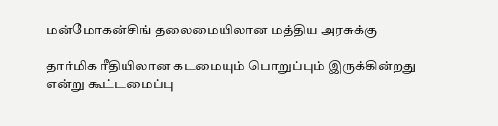மன்மோகன்சிங் தலைமையிலான மத்திய அரசுக்கு

தார்மிக ரீதியிலான கடமையும் பொறுப்பும் இருக்கின்றது என்று கூட்டமைப்பு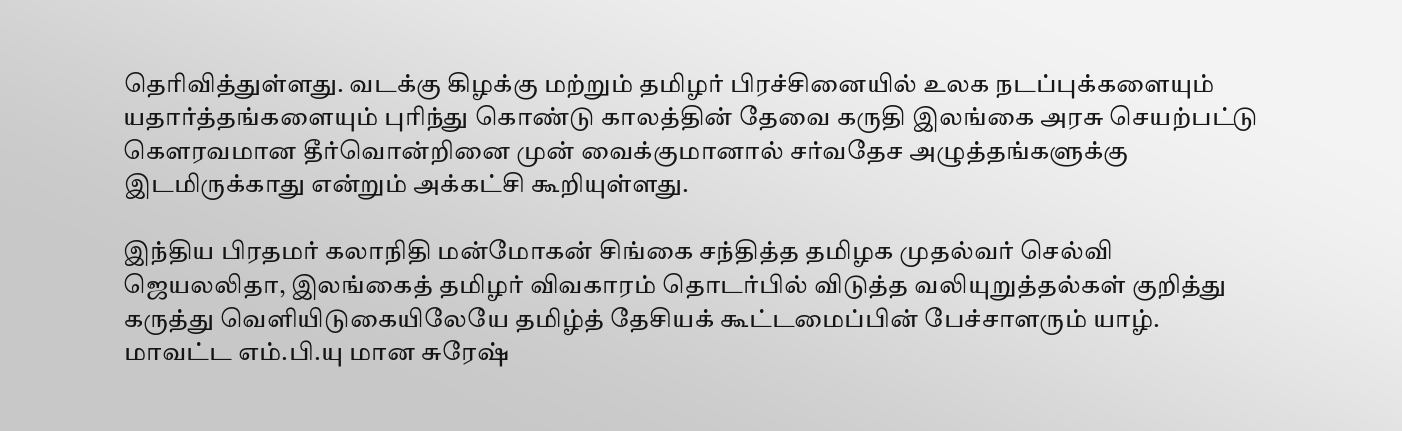தெரிவித்துள்ளது. வடக்கு கிழக்கு மற்றும் தமிழர் பிரச்சினையில் உலக நடப்புக்களையும் யதார்த்தங்களையும் புரிந்து கொண்டு காலத்தின் தேவை கருதி இலங்கை அரசு செயற்பட்டு கௌரவமான தீர்வொன்றினை முன் வைக்குமானால் சர்வதேச அழுத்தங்களுக்கு இடமிருக்காது என்றும் அக்கட்சி கூறியுள்ளது.

இந்திய பிரதமர் கலாநிதி மன்மோகன் சிங்கை சந்தித்த தமிழக முதல்வர் செல்வி ஜெயலலிதா, இலங்கைத் தமிழர் விவகாரம் தொடர்பில் விடுத்த வலியுறுத்தல்கள் குறித்து கருத்து வெளியிடுகையிலேயே தமிழ்த் தேசியக் கூட்டமைப்பின் பேச்சாளரும் யாழ். மாவட்ட எம்.பி.யு மான சுரேஷ்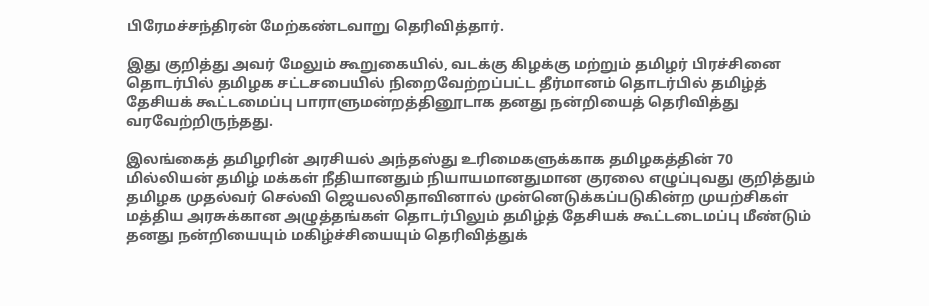பிரேமச்சந்திரன் மேற்கண்டவாறு தெரிவித்தார்.

இது குறித்து அவர் மேலும் கூறுகையில், வடக்கு கிழக்கு மற்றும் தமிழர் பிரச்சினை தொடர்பில் தமிழக சட்டசபையில் நிறைவேற்றப்பட்ட தீர்மானம் தொடர்பில் தமிழ்த் தேசியக் கூட்டமைப்பு பாராளுமன்றத்தினூடாக தனது நன்றியைத் தெரிவித்து வரவேற்றிருந்தது.

இலங்கைத் தமிழரின் அரசியல் அந்தஸ்து உரிமைகளுக்காக தமிழகத்தின் 70 மில்லியன் தமிழ் மக்கள் நீதியானதும் நியாயமானதுமான குரலை எழுப்புவது குறித்தும் தமிழக முதல்வர் செல்வி ஜெயலலிதாவினால் முன்னெடுக்கப்படுகின்ற முயற்சிகள் மத்திய அரசுக்கான அழுத்தங்கள் தொடர்பிலும் தமிழ்த் தேசியக் கூட்டடைமப்பு மீண்டும் தனது நன்றியையும் மகிழ்ச்சியையும் தெரிவித்துக்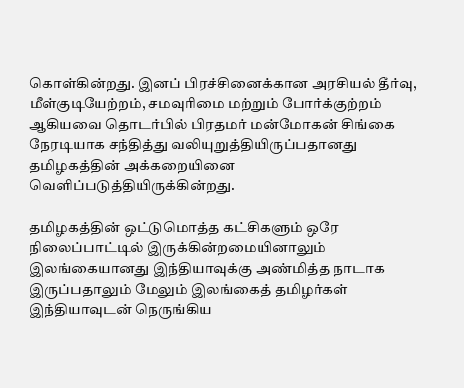கொள்கின்றது. இனப் பிரச்சினைக்கான அரசியல் தீர்வு, மீள்குடியேற்றம், சமவுரிமை மற்றும் போர்க்குற்றம் ஆகியவை தொடர்பில் பிரதமர் மன்மோகன் சிங்கை நேரடியாக சந்தித்து வலியுறுத்தியிருப்பதானது தமிழகத்தின் அக்கறையினை வெளிப்படுத்தியிருக்கின்றது.

தமிழகத்தின் ஒட்டுமொத்த கட்சிகளும் ஒரே நிலைப்பாட்டில் இருக்கின்றமையினாலும் இலங்கையானது இந்தியாவுக்கு அண்மித்த நாடாக இருப்பதாலும் மேலும் இலங்கைத் தமிழர்கள் இந்தியாவுடன் நெருங்கிய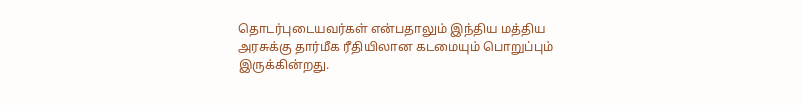தொடர்புடையவர்கள் என்பதாலும் இந்திய மத்திய அரசுக்கு தார்மீக ரீதியிலான கடமையும் பொறுப்பும் இருக்கின்றது.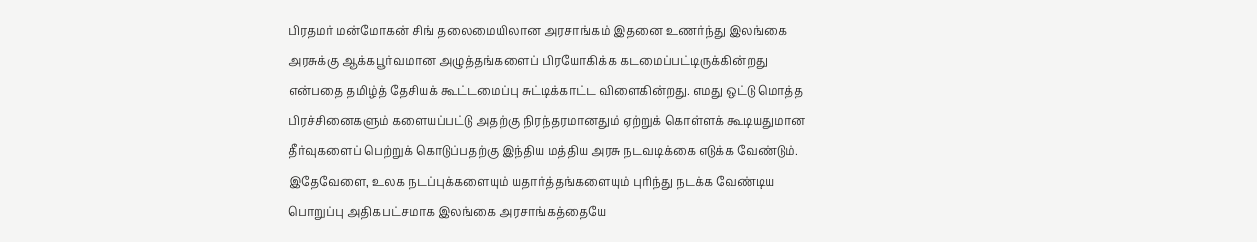பிரதமர் மன்மோகன் சிங் தலைமையிலான அரசாங்கம் இதனை உணர்ந்து இலங்கை அரசுக்கு ஆக்கபூர்வமான அழுத்தங்களைப் பிரயோகிக்க கடமைப்பட்டிருக்கின்றது என்பதை தமிழ்த் தேசியக் கூட்டமைப்பு சுட்டிக்காட்ட விளைகின்றது. எமது ஒட்டு மொத்த பிரச்சினைகளும் களையப்பட்டு அதற்கு நிரந்தரமானதும் ஏற்றுக் கொள்ளக் கூடியதுமான தீர்வுகளைப் பெற்றுக் கொடுப்பதற்கு இந்திய மத்திய அரசு நடவடிக்கை எடுக்க வேண்டும். இதேவேளை, உலக நடப்புக்களையும் யதார்த்தங்களையும் புரிந்து நடக்க வேண்டிய பொறுப்பு அதிகபட்சமாக இலங்கை அரசாங்கத்தையே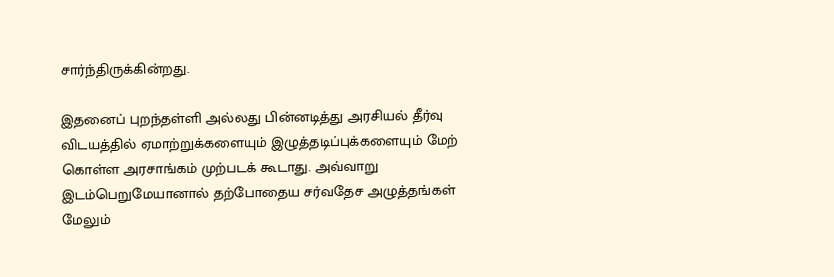சார்ந்திருக்கின்றது.

இதனைப் புறந்தள்ளி அல்லது பின்னடித்து அரசியல் தீர்வு விடயத்தில் ஏமாற்றுக்களையும் இழுத்தடிப்புக்களையும் மேற் கொள்ள அரசாங்கம் முற்படக் கூடாது. அவ்வாறு இடம்பெறுமேயானால் தற்போதைய சர்வதேச அழுத்தங்கள் மேலும்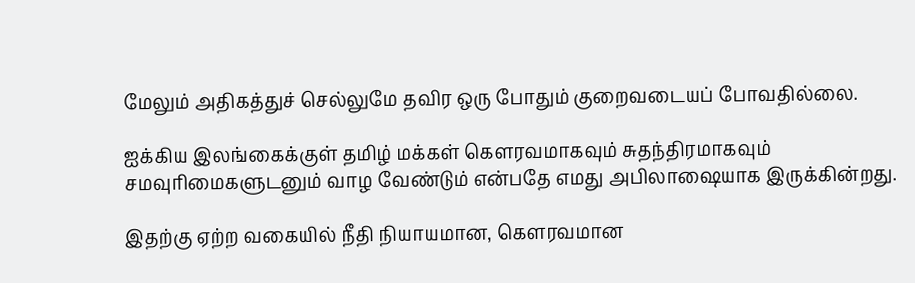மேலும் அதிகத்துச் செல்லுமே தவிர ஒரு போதும் குறைவடையப் போவதில்லை.

ஐக்கிய இலங்கைக்குள் தமிழ் மக்கள் கௌரவமாகவும் சுதந்திரமாகவும் சமவுரிமைகளுடனும் வாழ வேண்டும் என்பதே எமது அபிலாஷையாக இருக்கின்றது.

இதற்கு ஏற்ற வகையில் நீதி நியாயமான, கௌரவமான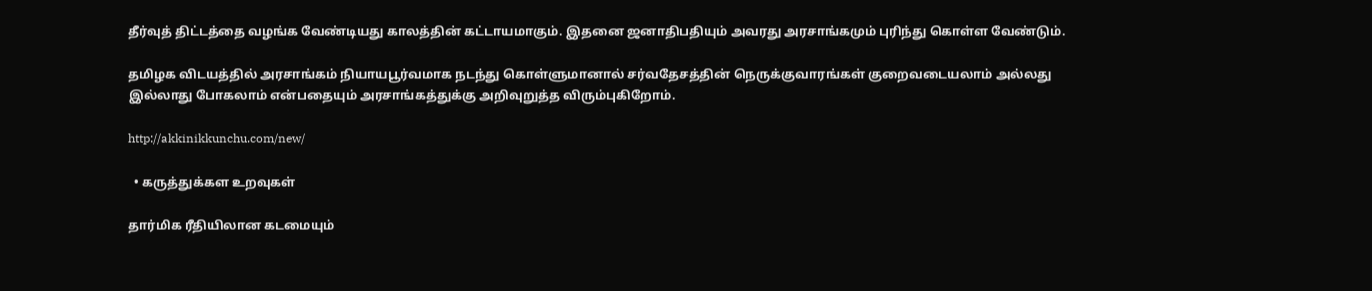தீர்வுத் திட்டத்தை வழங்க வேண்டியது காலத்தின் கட்டாயமாகும். இதனை ஜனாதிபதியும் அவரது அரசாங்கமும் புரிந்து கொள்ள வேண்டும்.

தமிழக விடயத்தில் அரசாங்கம் நியாயபூர்வமாக நடந்து கொள்ளுமானால் சர்வதேசத்தின் நெருக்குவாரங்கள் குறைவடையலாம் அல்லது இல்லாது போகலாம் என்பதையும் அரசாங்கத்துக்கு அறிவுறுத்த விரும்புகிறோம்.

http://akkinikkunchu.com/new/

  • கருத்துக்கள உறவுகள்

தார்மிக ரீதியிலான கடமையும்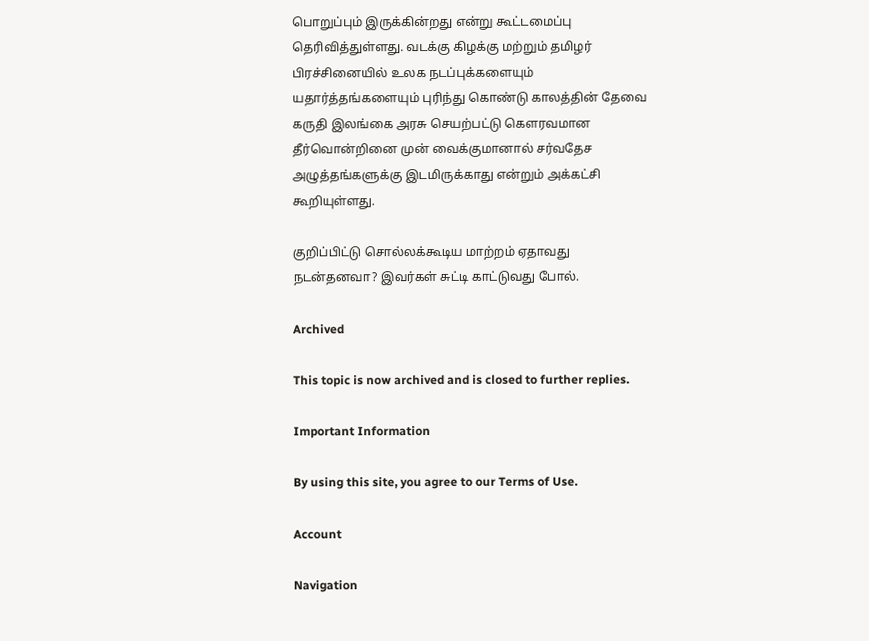பொறுப்பும் இருக்கின்றது என்று கூட்டமைப்பு தெரிவித்துள்ளது. வடக்கு கிழக்கு மற்றும் தமிழர் பிரச்சினையில் உலக நடப்புக்களையும் யதார்த்தங்களையும் புரிந்து கொண்டு காலத்தின் தேவை கருதி இலங்கை அரசு செயற்பட்டு கௌரவமான தீர்வொன்றினை முன் வைக்குமானால் சர்வதேச அழுத்தங்களுக்கு இடமிருக்காது என்றும் அக்கட்சி கூறியுள்ளது.

குறிப்பிட்டு சொல்லக்கூடிய மாற்றம் ஏதாவது நடன்தனவா? இவர்கள் சுட்டி காட்டுவது போல்.

Archived

This topic is now archived and is closed to further replies.

Important Information

By using this site, you agree to our Terms of Use.

Account

Navigation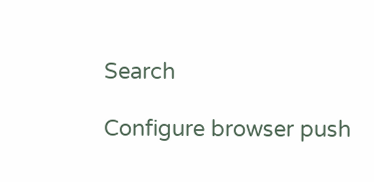Search

Configure browser push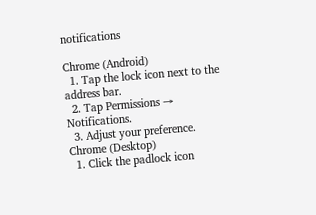notifications

Chrome (Android)
  1. Tap the lock icon next to the address bar.
  2. Tap Permissions → Notifications.
  3. Adjust your preference.
Chrome (Desktop)
  1. Click the padlock icon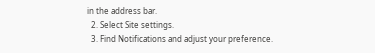in the address bar.
  2. Select Site settings.
  3. Find Notifications and adjust your preference.